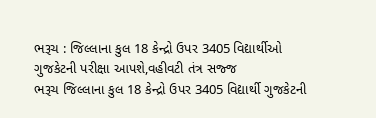ભરૂચ : જિલ્લાના કુલ 18 કેન્દ્રો ઉપર 3405 વિદ્યાર્થીઓ ગુજકેટની પરીક્ષા આપશે,વહીવટી તંત્ર સજ્જ
ભરૂચ જિલ્લાના કુલ 18 કેન્દ્રો ઉપર 3405 વિદ્યાર્થી ગુજકેટની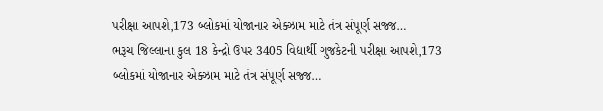પરીક્ષા આપશે,173 બ્લોકમાં યોજાનાર એક્ઝામ માટે તંત્ર સંપૂર્ણ સજ્જ…
ભરૂચ જિલ્લાના કુલ 18 કેન્દ્રો ઉપર 3405 વિદ્યાર્થી ગુજકેટની પરીક્ષા આપશે,173 બ્લોકમાં યોજાનાર એક્ઝામ માટે તંત્ર સંપૂર્ણ સજ્જ…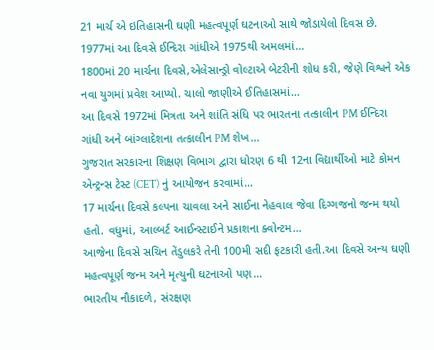21 માર્ચ એ ઇતિહાસની ઘણી મહત્વપૂર્ણ ઘટનાઓ સાથે જોડાયેલો દિવસ છે. 1977માં આ દિવસે ઈન્દિરા ગાંધીએ 1975થી અમલમાં…
1800માં 20 માર્ચના દિવસે,એલેસાન્ડ્રો વોલ્ટાએ બેટરીની શોધ કરી, જેણે વિશ્વને એક નવા યુગમાં પ્રવેશ આપ્યો. ચાલો જાણીએ ઈતિહાસમાં…
આ દિવસે 1972માં મિત્રતા અને શાંતિ સંધિ પર ભારતના તત્કાલીન PM ઈન્દિરા ગાંધી અને બાંગ્લાદેશના તત્કાલીન PM શેખ…
ગુજરાત સરકારના શિક્ષણ વિભાગ દ્વારા ધોરણ 6 થી 12ના વિદ્યાર્થીઓ માટે કોમન એન્ટ્રન્સ ટેસ્ટ (CET) નું આયોજન કરવામાં…
17 માર્ચના દિવસે કલ્પના ચાવલા અને સાઈના નેહવાલ જેવા દિગ્ગજનો જન્મ થયો હતો. વધુમાં, આલ્બર્ટ આઈન્સ્ટાઈને પ્રકાશના ક્વોન્ટમ…
આજેના દિવસે સચિન તેંડુલકરે તેની 100મી સદી ફટકારી હતી.આ દિવસે અન્ય ઘણી મહત્વપૂર્ણ જન્મ અને મૃત્યુની ઘટનાઓ પણ…
ભારતીય નૌકાદળે, સંરક્ષણ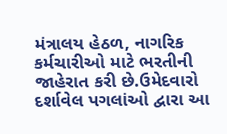મંત્રાલય હેઠળ, નાગરિક કર્મચારીઓ માટે ભરતીની જાહેરાત કરી છે.ઉમેદવારો દર્શાવેલ પગલાંઓ દ્વારા આ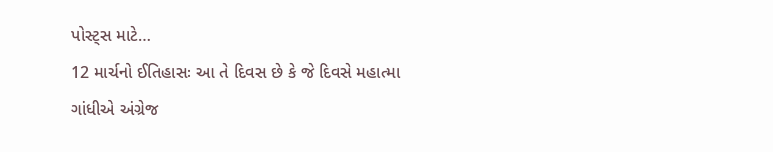પોસ્ટ્સ માટે…
12 માર્ચનો ઈતિહાસઃ આ તે દિવસ છે કે જે દિવસે મહાત્મા ગાંધીએ અંગ્રેજ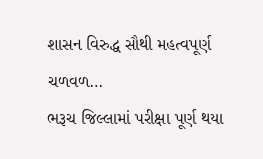શાસન વિરુદ્ધ સૌથી મહત્વપૂર્ણ ચળવળ…
ભરૂચ જિલ્લામાં પરીક્ષા પૂર્ણ થયા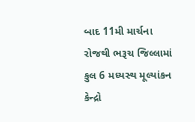બાદ 11મી માર્ચના રોજથી ભરૂચ જિલ્લામાં કુલ 6 મધ્યસ્થ મૂલ્યાંકન કેન્દ્રો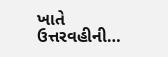ખાતે ઉત્તરવહીની…